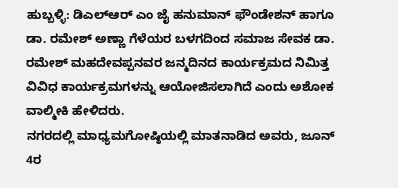ಹುಬ್ಬಳ್ಳಿ: ಡಿಎಲ್ಆರ್ ಎಂ ಜೈ ಹನುಮಾನ್ ಫೌಂಡೇಶನ್ ಹಾಗೂ ಡಾ. ರಮೇಶ್ ಅಣ್ಣಾ ಗೆಳೆಯರ ಬಳಗದಿಂದ ಸಮಾಜ ಸೇವಕ ಡಾ. ರಮೇಶ್ ಮಹದೇವಪ್ಪನವರ ಜನ್ಮದಿನದ ಕಾರ್ಯಕ್ರಮದ ನಿಮಿತ್ತ ವಿವಿಧ ಕಾರ್ಯಕ್ರಮಗಳನ್ನು ಆಯೋಜಿಸಲಾಗಿದೆ ಎಂದು ಅಶೋಕ ವಾಲ್ಮೀಕಿ ಹೇಳಿದರು.
ನಗರದಲ್ಲಿ ಮಾಧ್ಯಮಗೋಷ್ಠಿಯಲ್ಲಿ ಮಾತನಾಡಿದ ಅವರು, ಜೂನ್ 4ರ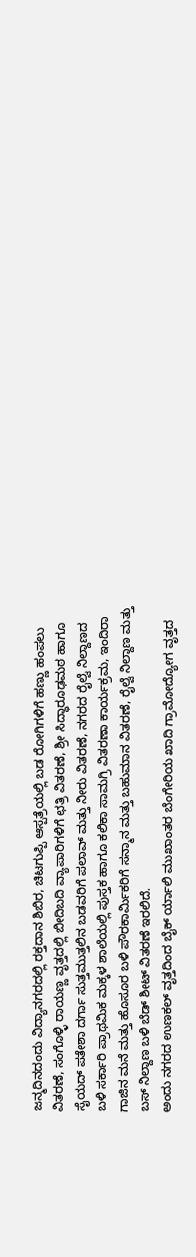ಜನ್ಮದಿನದಂದು ವಿದ್ಯಾನಗರದಲ್ಲಿ ರಕ್ತದಾನ ಶಿಬಿರ, ಚಿಟಗುಪ್ಪಿ ಆಸ್ಪತ್ರೆಯಲ್ಲಿ ಬಡ ರೋಗಿಗಳಿಗೆ ಹಣ್ಣು ಹಂಪಲು ವಿತರಣೆ, ಸಂಗೊಳ್ಳಿ ರಾಯಣ್ಣ ವೃತ್ತದಲ್ಲಿ ಬೀದಿಬದಿ ವ್ಯಾಪಾರಿಗಳಿಗೆ ಛತ್ರಿ ವಿತರಣೆ, ಶ್ರೀ ಸಿದ್ಧಾರೂಢಮಠ ಹಾಗೂ ಸೈಯದ್ ಪತೇಶಾ ದರ್ಗಾ ಸುತ್ತಮುತ್ತಲಿನ ಬಡವರಿಗೆ ಪಲಾವ್ ಮತ್ತು ನೀರು ವಿತರಣೆ, ನಗರದ ರೈಲ್ವೆ ನಿಲ್ದಾಣದ ಬಳಿ ಸರ್ಕಾರಿ ಪ್ರಾಥಮಿಕ ಮಕ್ಕಳ ಶಾಲೆಯಲ್ಲಿ ಪುಸ್ತಕ ಹಾಗೂ ಕಲಿಕಾ ಸಾಮಗ್ರಿ ವಿತರಣಾ ಕಾರ್ಯಕ್ರಮ, ಇಂದಿರಾ ಗಾಜಿನ ಮನೆ ಮತ್ತು ಹೊಸೂರ ಬಳಿ ಪೌರಕಾರ್ಮಿಕರಿಗೆ ಸನ್ಮಾನ ಮತ್ತು ಬಹುಮಾನ ವಿತರಣೆ, ರೈಲ್ವೆ ನಿಲ್ದಾಣ ಮತ್ತು ಬಸ್ ನಿಲ್ದಾಣ ಬಳಿ ಬೆಡ್ ಶೀಟ್ ವಿತರಣೆ ಇರಲಿದೆ.
ಅಂದು ನಗರದ ಉಣಕಲ್ ವೃತ್ತದಿಂದ ಬೈಕ್ ರ್ಯಾಲಿ ಮುಖಾಂತರ ಬೆಂಗೇರಿಯ ಖಾದಿ ಗ್ರಾಮೋದ್ಯೋಗ ವೃತ್ತದ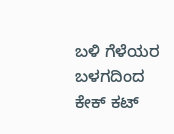ಬಳಿ ಗೆಳೆಯರ ಬಳಗದಿಂದ ಕೇಕ್ ಕಟ್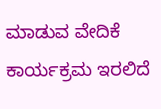ಮಾಡುವ ವೇದಿಕೆ ಕಾರ್ಯಕ್ರಮ ಇರಲಿದೆ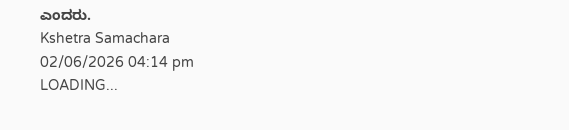ಎಂದರು.
Kshetra Samachara
02/06/2026 04:14 pm
LOADING...